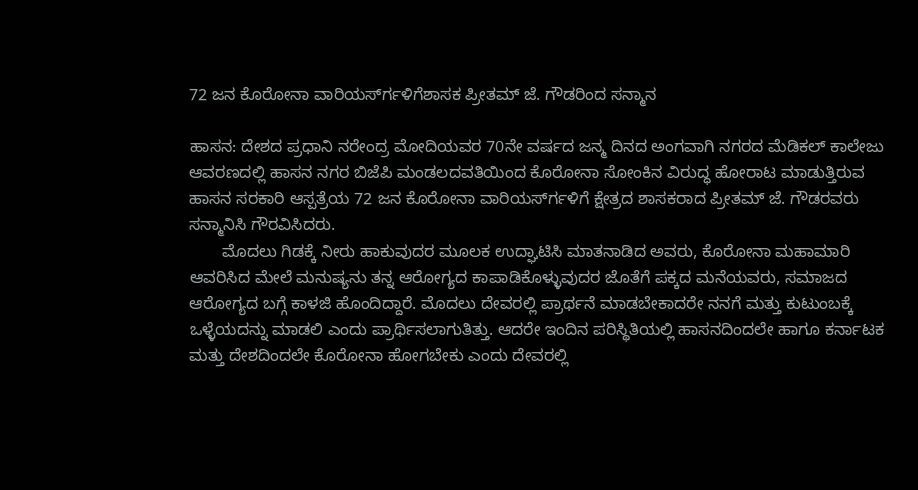72 ಜನ ಕೊರೋನಾ ವಾರಿಯರ್ಸ್‍ಗಳಿಗೆಶಾಸಕ ಪ್ರೀತಮ್ ಜೆ. ಗೌಡರಿಂದ ಸನ್ಮಾನ

ಹಾಸನ: ದೇಶದ ಪ್ರಧಾನಿ ನರೇಂದ್ರ ಮೋದಿಯವರ 70ನೇ ವರ್ಷದ ಜನ್ಮ ದಿನದ ಅಂಗವಾಗಿ ನಗರದ ಮೆಡಿಕಲ್ ಕಾಲೇಜು ಆವರಣದಲ್ಲಿ ಹಾಸನ ನಗರ ಬಿಜೆಪಿ ಮಂಡಲದವತಿಯಿಂದ ಕೊರೋನಾ ಸೋಂಕಿನ ವಿರುದ್ಧ ಹೋರಾಟ ಮಾಡುತ್ತಿರುವ ಹಾಸನ ಸರಕಾರಿ ಆಸ್ಪತ್ರೆಯ 72 ಜನ ಕೊರೋನಾ ವಾರಿಯರ್ಸ್‍ಗಳಿಗೆ ಕ್ಷೇತ್ರದ ಶಾಸಕರಾದ ಪ್ರೀತಮ್ ಜೆ. ಗೌಡರವರು ಸನ್ಮಾನಿಸಿ ಗೌರವಿಸಿದರು.
       ಮೊದಲು ಗಿಡಕ್ಕೆ ನೀರು ಹಾಕುವುದರ ಮೂಲಕ ಉದ್ಘಾಟಿಸಿ ಮಾತನಾಡಿದ ಅವರು, ಕೊರೋನಾ ಮಹಾಮಾರಿ ಆವರಿಸಿದ ಮೇಲೆ ಮನುಷ್ಯನು ತನ್ನ ಆರೋಗ್ಯದ ಕಾಪಾಡಿಕೊಳ್ಳುವುದರ ಜೊತೆಗೆ ಪಕ್ಕದ ಮನೆಯವರು, ಸಮಾಜದ ಆರೋಗ್ಯದ ಬಗ್ಗೆ ಕಾಳಜಿ ಹೊಂದಿದ್ದಾರೆ. ಮೊದಲು ದೇವರಲ್ಲಿ ಪ್ರಾರ್ಥನೆ ಮಾಡಬೇಕಾದರೇ ನನಗೆ ಮತ್ತು ಕುಟುಂಬಕ್ಕೆ ಒಳ್ಳೆಯದನ್ನು ಮಾಡಲಿ ಎಂದು ಪ್ರಾರ್ಥಿಸಲಾಗುತಿತ್ತು. ಆದರೇ ಇಂದಿನ ಪರಿಸ್ಥಿತಿಯಲ್ಲಿ ಹಾಸನದಿಂದಲೇ ಹಾಗೂ ಕರ್ನಾಟಕ ಮತ್ತು ದೇಶದಿಂದಲೇ ಕೊರೋನಾ ಹೋಗಬೇಕು ಎಂದು ದೇವರಲ್ಲಿ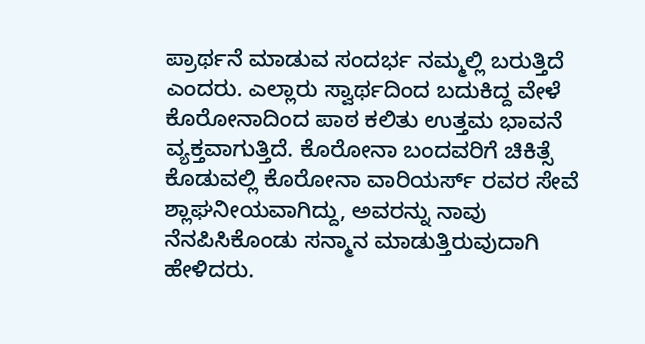ಪ್ರಾರ್ಥನೆ ಮಾಡುವ ಸಂದರ್ಭ ನಮ್ಮಲ್ಲಿ ಬರುತ್ತಿದೆ ಎಂದರು. ಎಲ್ಲಾರು ಸ್ವಾರ್ಥದಿಂದ ಬದುಕಿದ್ದ ವೇಳೆ ಕೊರೋನಾದಿಂದ ಪಾಠ ಕಲಿತು ಉತ್ತಮ ಭಾವನೆ ವ್ಯಕ್ತವಾಗುತ್ತಿದೆ. ಕೊರೋನಾ ಬಂದವರಿಗೆ ಚಿಕಿತ್ಸೆ ಕೊಡುವಲ್ಲಿ ಕೊರೋನಾ ವಾರಿಯರ್ಸ್ ರವರ ಸೇವೆ ಶ್ಲಾಘನೀಯವಾಗಿದ್ದು, ಅವರನ್ನು ನಾವು ನೆನಪಿಸಿಕೊಂಡು ಸನ್ಮಾನ ಮಾಡುತ್ತಿರುವುದಾಗಿ ಹೇಳಿದರು.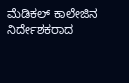ಮೆಡಿಕಲ್ ಕಾಲೇಜಿನ ನಿರ್ದೇಶಕರಾದ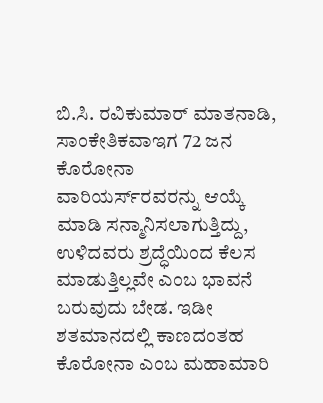ಬಿ.ಸಿ. ರವಿಕುಮಾರ್ ಮಾತನಾಡಿ, ಸಾಂಕೇತಿಕವಾಇಗ 72 ಜನ ಕೊರೋನಾ ವಾರಿಯರ್ಸ್‍ರವರನ್ನು ಆಯ್ಕೆ ಮಾಡಿ ಸನ್ಮಾನಿಸಲಾಗುತ್ತಿದ್ದು, ಉಳಿದವರು ಶ್ರದ್ಧೆಯಿಂದ ಕೆಲಸ ಮಾಡುತ್ತಿಲ್ಲವೇ ಎಂಬ ಭಾವನೆ ಬರುವುದು ಬೇಡ. ಇಡೀ ಶತಮಾನದಲ್ಲಿ ಕಾಣದಂತಹ ಕೊರೋನಾ ಎಂಬ ಮಹಾಮಾರಿ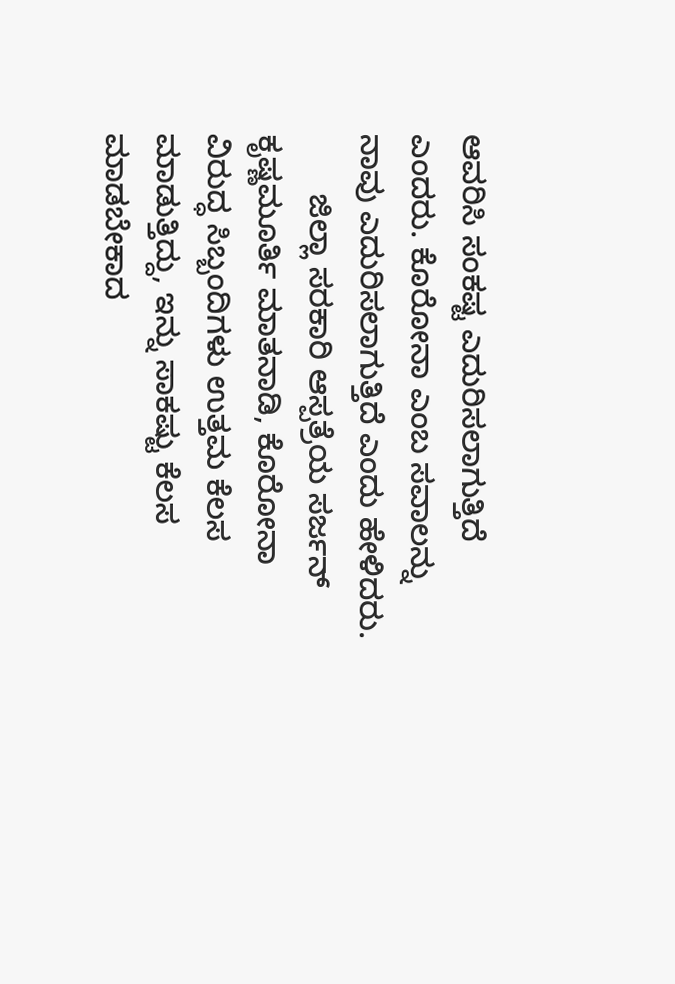ಆವರಿಸಿ ಸಂಕಷ್ಟ ಎದುರಿಸಲಾಗುತ್ತಿದೆ ಎಂದರು. ಕೊರೋನಾ ಎಂಬ ಸವಾಲನ್ನು ನಾವು ಎದುರಿಸಲಾಗುತ್ತಿದೆ ಎಂದು ಹೇಳಿದರು.
       ಜಿಲ್ಲಾ ಸರಕಾರಿ ಆಸ್ಪತ್ರೆಯ ಸರ್ಜನ್ ಕೃಷ್ಣಮೂರ್ತಿ ಮಾತನಾಡಿ, ಕೊರೋನಾ ವಿರುದ್ಧ ಸಿಬ್ಬಂದಿಗಳು ಉತ್ತಮ ಕೆಲಸ ಮಾಡುತ್ತಿದ್ದು, ಇನ್ನು ಸಾಕಷ್ಟು ಕೆಲಸ ಮಾಡಬೇಕಾದ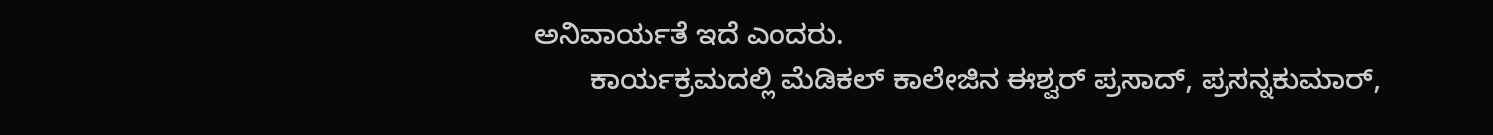ಅನಿವಾರ್ಯತೆ ಇದೆ ಎಂದರು.
       ಕಾರ್ಯಕ್ರಮದಲ್ಲಿ ಮೆಡಿಕಲ್ ಕಾಲೇಜಿನ ಈಶ್ವರ್ ಪ್ರಸಾದ್, ಪ್ರಸನ್ನಕುಮಾರ್,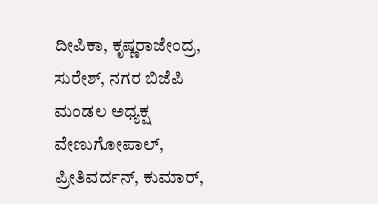ದೀಪಿಕಾ, ಕೃಷ್ಣರಾಜೇಂದ್ರ, ಸುರೇಶ್, ನಗರ ಬಿಜೆಪಿ ಮಂಡಲ ಅಧ್ಯಕ್ಷ ವೇಣುಗೋಪಾಲ್, ಪ್ರೀತಿವರ್ದನ್, ಕುಮಾರ್,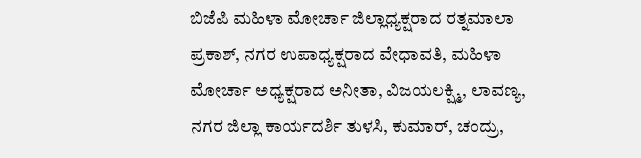ಬಿಜೆಪಿ ಮಹಿಳಾ ಮೋರ್ಚಾ ಜಿಲ್ಲಾಧ್ಯಕ್ಷರಾದ ರತ್ನಮಾಲಾ ಪ್ರಕಾಶ್, ನಗರ ಉಪಾಧ್ಯಕ್ಷರಾದ ವೇಧಾವತಿ, ಮಹಿಳಾ ಮೋರ್ಚಾ ಅಧ್ಯಕ್ಷರಾದ ಅನೀತಾ, ವಿಜಯಲಕ್ಷ್ಮಿ, ಲಾವಣ್ಯ, ನಗರ ಜಿಲ್ಲಾ ಕಾರ್ಯದರ್ಶಿ ತುಳಸಿ, ಕುಮಾರ್, ಚಂದ್ರು,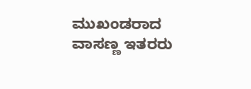ಮುಖಂಡರಾದ ವಾಸಣ್ಣ ಇತರರು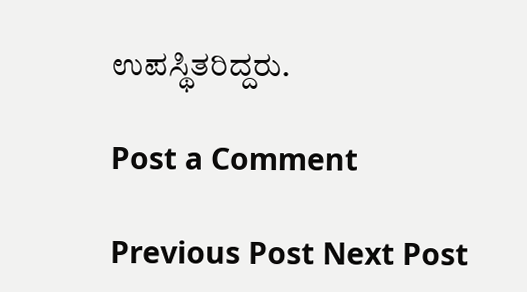ಉಪಸ್ಥಿತರಿದ್ದರು.

Post a Comment

Previous Post Next Post